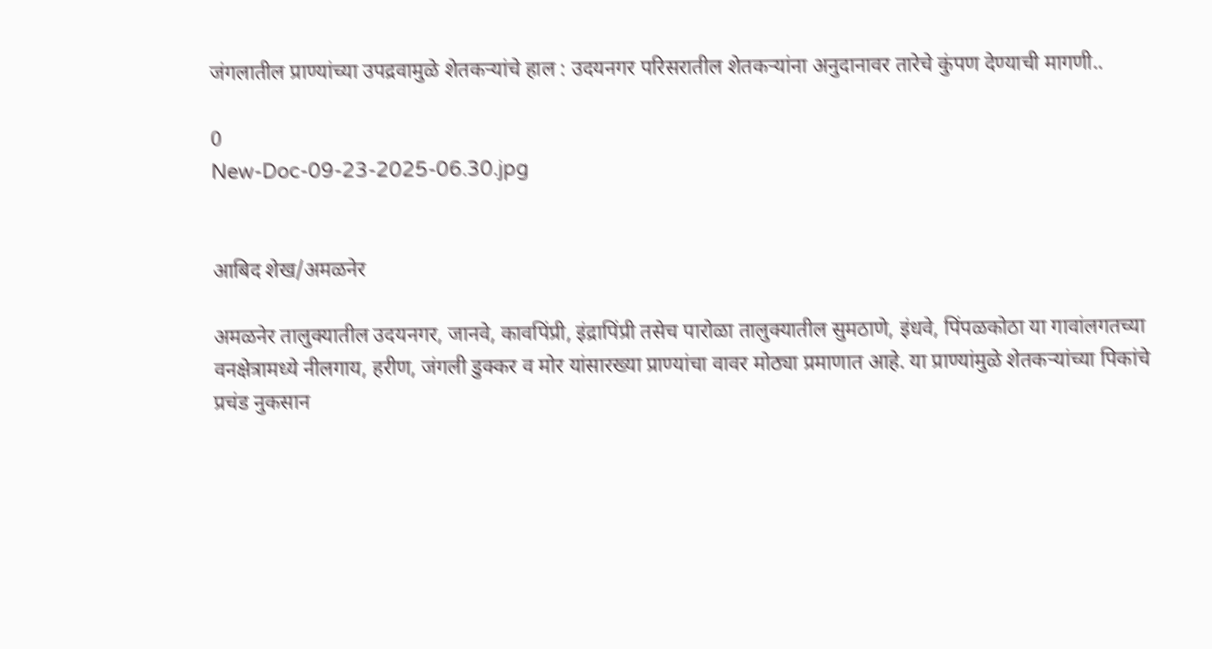जंगलातील प्राण्यांच्या उपद्रवामुळे शेतकऱ्यांचे हाल : उदयनगर परिसरातील शेतकऱ्यांना अनुदानावर तारेचे कुंपण देण्याची मागणी..

0
New-Doc-09-23-2025-06.30.jpg


आबिद शेख/अमळनेर

अमळनेर तालुक्यातील उदयनगर, जानवे, कावपिंप्री, इंद्रापिंप्री तसेच पारोळा तालुक्यातील सुमठाणे, इंधवे, पिंपळकोठा या गावांलगतच्या वनक्षेत्रामध्ये नीलगाय, हरीण, जंगली डुक्कर व मोर यांसारख्या प्राण्यांचा वावर मोठ्या प्रमाणात आहे. या प्राण्यांमुळे शेतकऱ्यांच्या पिकांचे प्रचंड नुकसान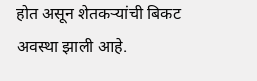होत असून शेतकऱ्यांची बिकट अवस्था झाली आहे.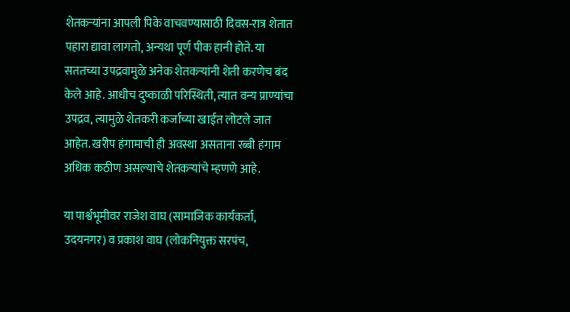शेतकऱ्यांना आपली पिके वाचवण्यासाठी दिवस-रात्र शेतात पहारा द्यावा लागतो, अन्यथा पूर्ण पीक हानी होते. या सततच्या उपद्रवामुळे अनेक शेतकऱ्यांनी शेती करणेच बंद केले आहे. आधीच दुष्काळी परिस्थिती, त्यात वन्य प्राण्यांचा उपद्रव, त्यामुळे शेतकरी कर्जाच्या खाईत लोटले जात आहेत. खरीप हंगामाची ही अवस्था असताना रब्बी हंगाम अधिक कठीण असल्याचे शेतकऱ्यांचे म्हणणे आहे.

या पार्श्वभूमीवर राजेश वाघ (सामाजिक कार्यकर्ता, उदयनगर) व प्रकाश वाघ (लोकनियुक्त सरपंच,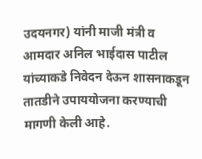उदयनगर) यांनी माजी मंत्री व आमदार अनिल भाईदास पाटील यांच्याकडे निवेदन देऊन शासनाकडून तातडीने उपाययोजना करण्याची मागणी केली आहे.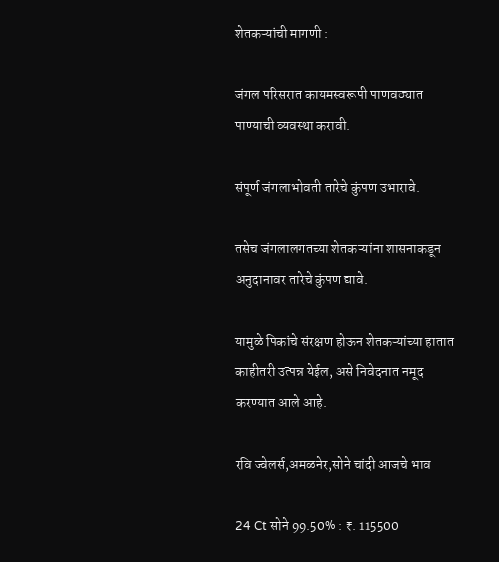शेतकऱ्यांची मागणी :

जंगल परिसरात कायमस्वरूपी पाणवठ्यात पाण्याची व्यवस्था करावी.

संपूर्ण जंगलाभोवती तारेचे कुंपण उभारावे.

तसेच जंगलालगतच्या शेतकऱ्यांना शासनाकडून अनुदानावर तारेचे कुंपण द्यावे.

यामुळे पिकांचे संरक्षण होऊन शेतकऱ्यांच्या हातात काहीतरी उत्पन्न येईल, असे निवेदनात नमूद करण्यात आले आहे.

रवि ज्वेलर्स,अमळनेर,सोने चांदी आजचे भाव

24 Ct सोने 99.50% : ₹. 115500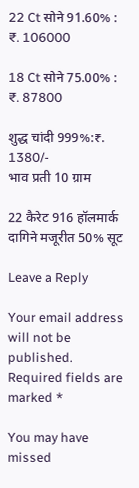22 Ct सोने 91.60% : ₹. 106000

18 Ct सोने 75.00% : ₹. 87800

शुद्ध चांदी 999%:₹. 1380/-
भाव प्रती 10 ग्राम

22 कैरेट 916 हॉलमार्क दागिने मजूरीत 50% सूट

Leave a Reply

Your email address will not be published. Required fields are marked *

You may have missed